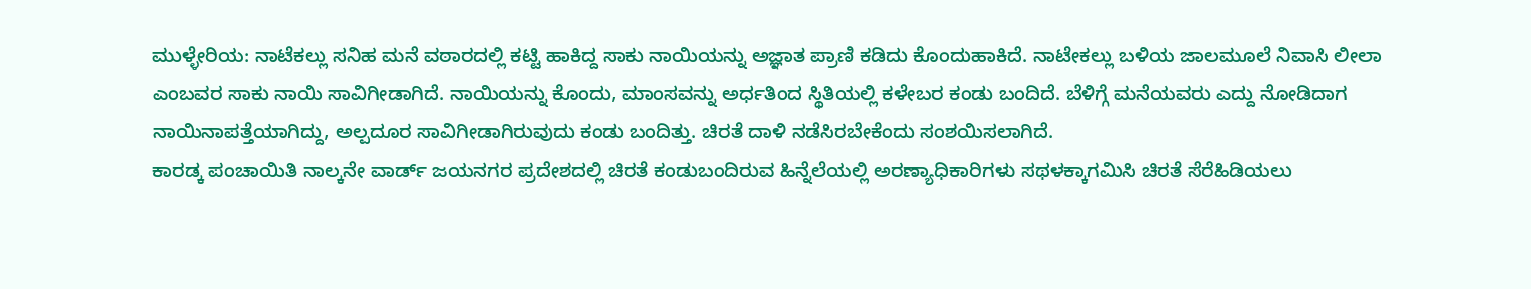ಮುಳ್ಳೇರಿಯ: ನಾಟೆಕಲ್ಲು ಸನಿಹ ಮನೆ ವಠಾರದಲ್ಲಿ ಕಟ್ಟಿ ಹಾಕಿದ್ದ ಸಾಕು ನಾಯಿಯನ್ನು ಅಜ್ಞಾತ ಪ್ರಾಣಿ ಕಡಿದು ಕೊಂದುಹಾಕಿದೆ. ನಾಟೇಕಲ್ಲು ಬಳಿಯ ಜಾಲಮೂಲೆ ನಿವಾಸಿ ಲೀಲಾ ಎಂಬವರ ಸಾಕು ನಾಯಿ ಸಾವಿಗೀಡಾಗಿದೆ. ನಾಯಿಯನ್ನು ಕೊಂದು, ಮಾಂಸವನ್ನು ಅರ್ಧತಿಂದ ಸ್ಥಿತಿಯಲ್ಲಿ ಕಳೇಬರ ಕಂಡು ಬಂದಿದೆ. ಬೆಳಿಗ್ಗೆ ಮನೆಯವರು ಎದ್ದು ನೋಡಿದಾಗ ನಾಯಿನಾಪತ್ತೆಯಾಗಿದ್ದು, ಅಲ್ಪದೂರ ಸಾವಿಗೀಡಾಗಿರುವುದು ಕಂಡು ಬಂದಿತ್ತು. ಚಿರತೆ ದಾಳಿ ನಡೆಸಿರಬೇಕೆಂದು ಸಂಶಯಿಸಲಾಗಿದೆ.
ಕಾರಡ್ಕ ಪಂಚಾಯಿತಿ ನಾಲ್ಕನೇ ವಾರ್ಡ್ ಜಯನಗರ ಪ್ರದೇಶದಲ್ಲಿ ಚಿರತೆ ಕಂಡುಬಂದಿರುವ ಹಿನ್ನೆಲೆಯಲ್ಲಿ ಅರಣ್ಯಾಧಿಕಾರಿಗಳು ಸಥಳಕ್ಕಾಗಮಿಸಿ ಚಿರತೆ ಸೆರೆಹಿಡಿಯಲು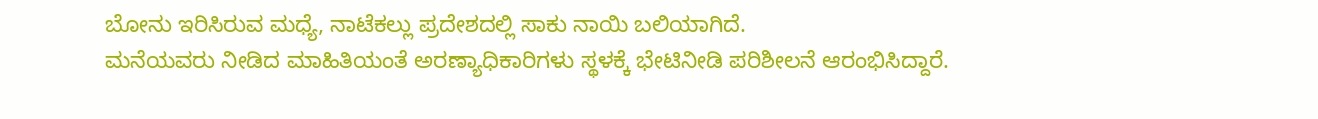ಬೋನು ಇರಿಸಿರುವ ಮಧ್ಯೆ, ನಾಟೆಕಲ್ಲು ಪ್ರದೇಶದಲ್ಲಿ ಸಾಕು ನಾಯಿ ಬಲಿಯಾಗಿದೆ.
ಮನೆಯವರು ನೀಡಿದ ಮಾಹಿತಿಯಂತೆ ಅರಣ್ಯಾಧಿಕಾರಿಗಳು ಸ್ಥಳಕ್ಕೆ ಭೇಟಿನೀಡಿ ಪರಿಶೀಲನೆ ಆರಂಭಿಸಿದ್ದಾರೆ.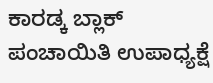ಕಾರಡ್ಕ ಬ್ಲಾಕ್ ಪಂಚಾಯಿತಿ ಉಪಾಧ್ಯಕ್ಷೆ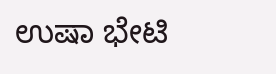ಉಷಾ ಭೇಟಿ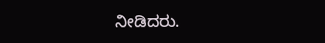ನೀಡಿದರು.